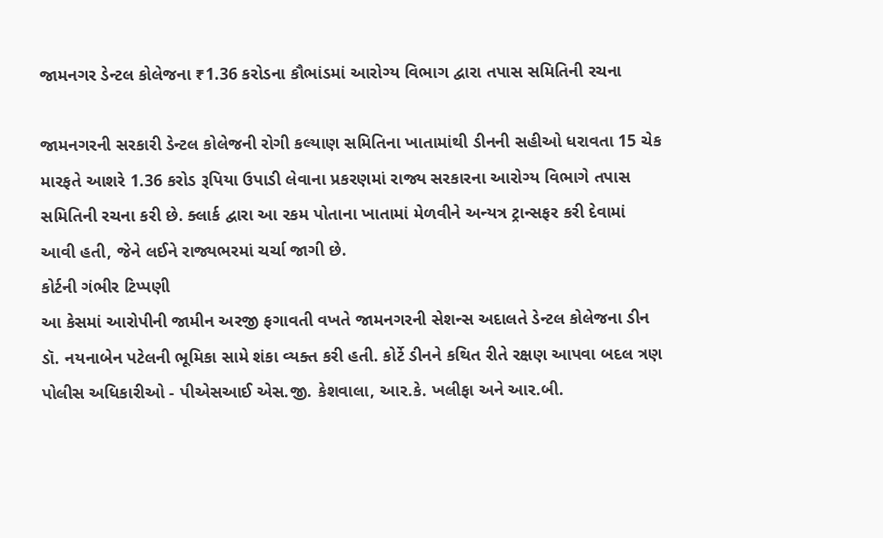જામનગર ડેન્ટલ કોલેજના ₹1.36 કરોડના કૌભાંડમાં આરોગ્ય વિભાગ દ્વારા તપાસ સમિતિની રચના

જામનગરની સરકારી ડેન્ટલ કોલેજની રોગી કલ્યાણ સમિતિના ખાતામાંથી ડીનની સહીઓ ધરાવતા 15 ચેક મારફતે આશરે 1.36 કરોડ રૂપિયા ઉપાડી લેવાના પ્રકરણમાં રાજ્ય સરકારના આરોગ્ય વિભાગે તપાસ સમિતિની રચના કરી છે. ક્લાર્ક દ્વારા આ રકમ પોતાના ખાતામાં મેળવીને અન્યત્ર ટ્રાન્સફર કરી દેવામાં આવી હતી, જેને લઈને રાજ્યભરમાં ચર્ચા જાગી છે.
કોર્ટની ગંભીર ટિપ્પણી
આ કેસમાં આરોપીની જામીન અરજી ફગાવતી વખતે જામનગરની સેશન્સ અદાલતે ડેન્ટલ કોલેજના ડીન ડૉ. નયનાબેન પટેલની ભૂમિકા સામે શંકા વ્યક્ત કરી હતી. કોર્ટે ડીનને કથિત રીતે રક્ષણ આપવા બદલ ત્રણ પોલીસ અધિકારીઓ - પીએસઆઈ એસ.જી. કેશવાલા, આર.કે. ખલીફા અને આર.બી.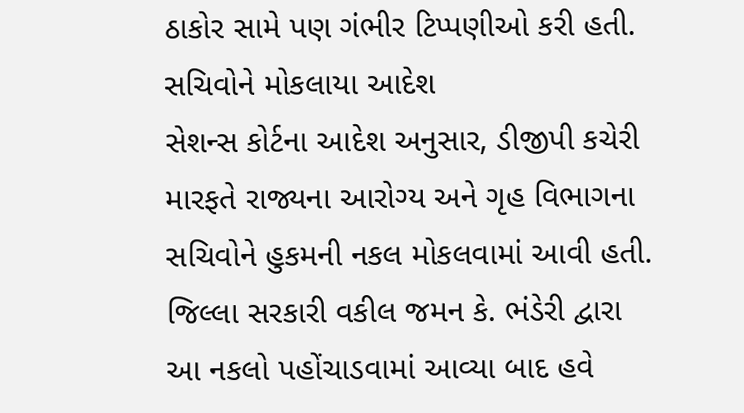ઠાકોર સામે પણ ગંભીર ટિપ્પણીઓ કરી હતી.
સચિવોને મોકલાયા આદેશ
સેશન્સ કોર્ટના આદેશ અનુસાર, ડીજીપી કચેરી મારફતે રાજ્યના આરોગ્ય અને ગૃહ વિભાગના સચિવોને હુકમની નકલ મોકલવામાં આવી હતી. જિલ્લા સરકારી વકીલ જમન કે. ભંડેરી દ્વારા આ નકલો પહોંચાડવામાં આવ્યા બાદ હવે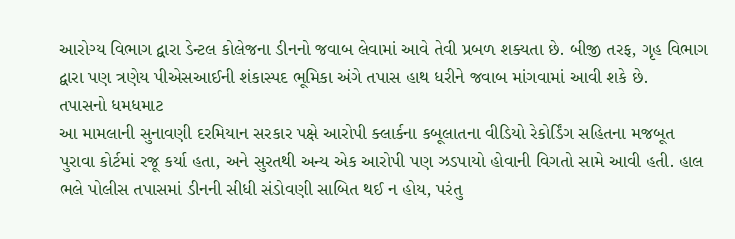આરોગ્ય વિભાગ દ્વારા ડેન્ટલ કોલેજના ડીનનો જવાબ લેવામાં આવે તેવી પ્રબળ શક્યતા છે. બીજી તરફ, ગૃહ વિભાગ દ્વારા પણ ત્રણેય પીએસઆઈની શંકાસ્પદ ભૂમિકા અંગે તપાસ હાથ ધરીને જવાબ માંગવામાં આવી શકે છે.
તપાસનો ધમધમાટ
આ મામલાની સુનાવણી દરમિયાન સરકાર પક્ષે આરોપી ક્લાર્કના કબૂલાતના વીડિયો રેકોર્ડિંગ સહિતના મજબૂત પુરાવા કોર્ટમાં રજૂ કર્યા હતા, અને સુરતથી અન્ય એક આરોપી પણ ઝડપાયો હોવાની વિગતો સામે આવી હતી. હાલ ભલે પોલીસ તપાસમાં ડીનની સીધી સંડોવણી સાબિત થઈ ન હોય, પરંતુ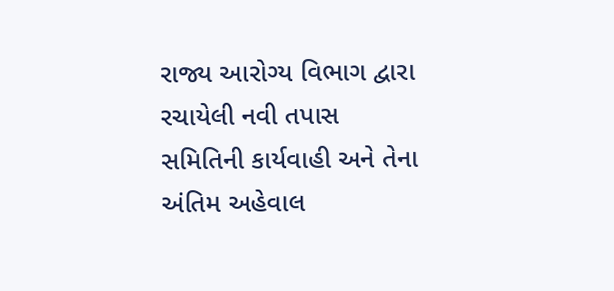રાજ્ય આરોગ્ય વિભાગ દ્વારા રચાયેલી નવી તપાસ સમિતિની કાર્યવાહી અને તેના અંતિમ અહેવાલ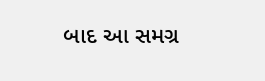બાદ આ સમગ્ર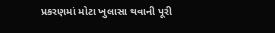પ્રકરણમાં મોટા ખુલાસા થવાની પૂરી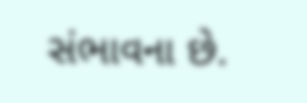સંભાવના છે.